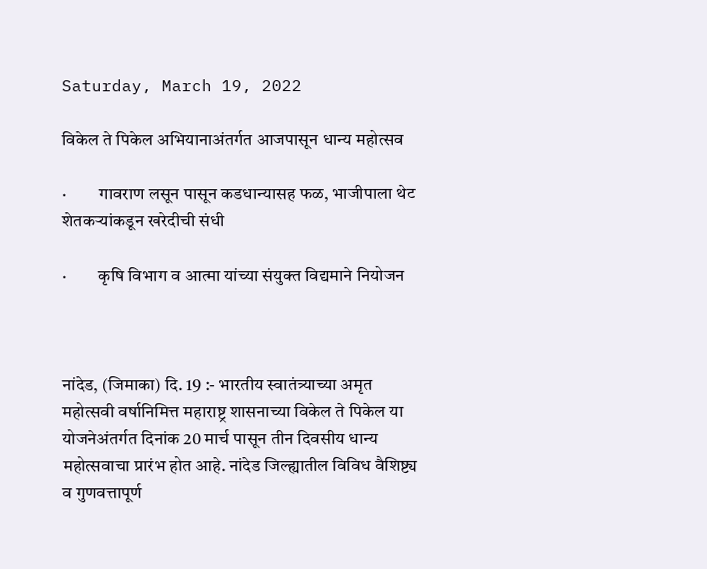Saturday, March 19, 2022

विकेल ते पिकेल अभियानाअंतर्गत आजपासून धान्य महोत्सव

·         गावराण लसून पासून कडधान्यासह फळ, भाजीपाला थेट शेतकऱ्यांकडून खरेदीची संधी

·         कृषि विभाग व आत्मा यांच्या संयुक्त विद्यमाने नियोजन



नांदेड, (जिमाका) दि. 19 :- भारतीय स्वातंत्र्याच्या अमृत महोत्सवी वर्षानिमित्त महाराष्ट्र शासनाच्या विकेल ते पिकेल या योजनेअंतर्गत दिनांक 20 मार्च पासून तीन दिवसीय धान्य महोत्सवाचा प्रारंभ होत आहे. नांदेड जिल्ह्यातील विविध वैशिष्ट्य व गुणवत्तापूर्ण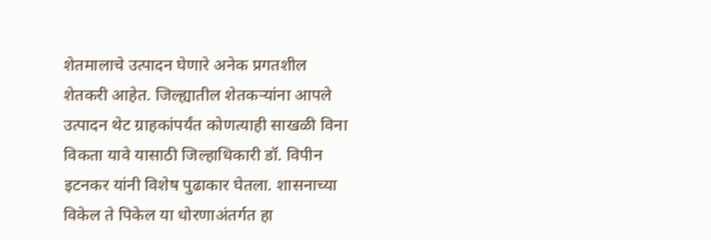शेतमालाचे उत्पादन घेणारे अनेक प्रगतशील शेतकरी आहेत. जिल्ह्यातील शेतकऱ्यांना आपले उत्पादन थेट ग्राहकांपर्यंत कोणत्याही साखळी विना विकता यावे यासाठी जिल्हाधिकारी डॉ. विपीन इटनकर यांनी विशेष पुढाकार घेतला. शासनाच्या विकेल ते पिकेल या धोरणाअंतर्गत हा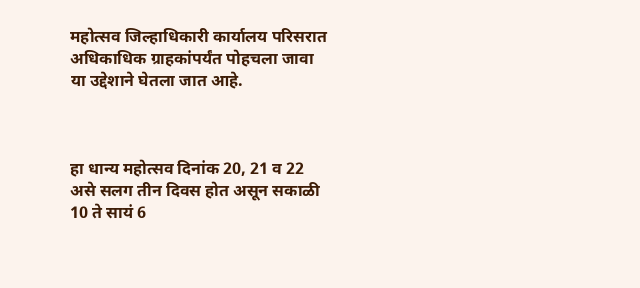महोत्सव जिल्हाधिकारी कार्यालय परिसरात अधिकाधिक ग्राहकांपर्यंत पोहचला जावा या उद्देशाने घेतला जात आहे.



हा धान्य महोत्सव दिनांक 20, 21 व 22 असे सलग तीन दिवस होत असून सकाळी 10 ते सायं 6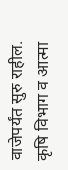वाजेपर्यंत सुरु राहील. कृषि विभाग व आत्मा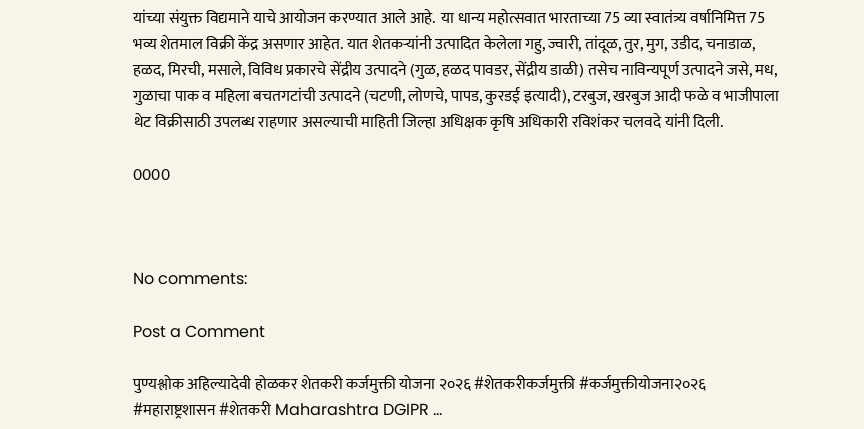यांच्या संयुक्त विद्यमाने याचे आयोजन करण्यात आले आहे.  या धान्य महोत्सवात भारताच्या 75 व्या स्वातंत्र्य वर्षानिमित्त 75 भव्य शेतमाल‍ विक्री केंद्र असणार आहेत. यात शेतकऱ्यांनी उत्पादित केलेला गहु, ज्वारी, तांदूळ, तुर, मुग, उडीद, चनाडाळ, हळद, मिरची, मसाले, विविध प्रकारचे सेंद्रीय उत्पादने (गुळ, हळद पावडर, सेंद्रीय डाळी) तसेच नाविन्यपूर्ण उत्पादने जसे, मध, गुळाचा पाक व महिला बचतगटांची उत्पादने (चटणी, लोणचे, पापड, कुरडई इत्यादी), टरबुज, खरबुज आदी फळे व भाजीपाला थेट विक्रीसाठी उपलब्ध राहणार असल्याची माहिती जिल्हा अधिक्षक कृषि अधिकारी रविशंकर चलवदे यांनी दिली.

0000



No comments:

Post a Comment

पुण्यश्लोक अहिल्यादेवी होळकर शेतकरी कर्जमुक्ती योजना २०२६ #शेतकरीकर्जमुक्ती #कर्जमुक्तीयोजना२०२६ #महाराष्ट्रशासन #शेतकरी Maharashtra DGIPR ...